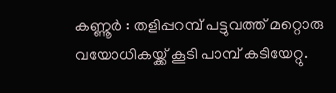കണ്ണൂർ : തളിപ്പറമ്പ് പട്ടുവത്ത് മറ്റൊരു വയോധികയ്ക്ക് കൂടി പാമ്പ് കടിയേറ്റു.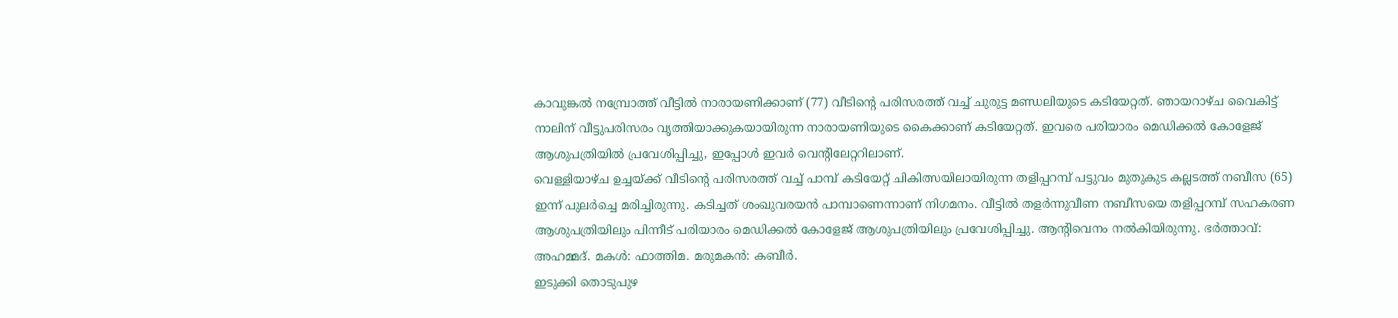കാവുങ്കൽ നമ്പ്രോത്ത് വീട്ടിൽ നാരായണിക്കാണ് (77) വീടിന്റെ പരിസരത്ത് വച്ച് ചുരുട്ട മണ്ഡലിയുടെ കടിയേറ്റത്. ഞായറാഴ്ച വൈകിട്ട് നാലിന് വീട്ടുപരിസരം വൃത്തിയാക്കുകയായിരുന്ന നാരായണിയുടെ കൈക്കാണ് കടിയേറ്റത്. ഇവരെ പരിയാരം മെഡിക്കൽ കോളേജ് ആശുപത്രിയിൽ പ്രവേശിപ്പിച്ചു, ഇപ്പോൾ ഇവർ വെന്റിലേറ്ററിലാണ്.
വെള്ളിയാഴ്ച ഉച്ചയ്ക്ക് വീടിന്റെ പരിസരത്ത് വച്ച് പാമ്പ് കടിയേറ്റ് ചികിത്സയിലായിരുന്ന തളിപ്പറമ്പ് പട്ടുവം മുതുകുട കല്ലടത്ത് നബീസ (65) ഇന്ന് പുലർച്ചെ മരിച്ചിരുന്നു. കടിച്ചത് ശംഖുവരയൻ പാമ്പാണെന്നാണ് നിഗമനം. വീട്ടിൽ തളർന്നുവീണ നബീസയെ തളിപ്പറമ്പ് സഹകരണ ആശുപത്രിയിലും പിന്നീട് പരിയാരം മെഡിക്കൽ കോളേജ് ആശുപത്രിയിലും പ്രവേശിപ്പിച്ചു. ആന്റിവെനം നൽകിയിരുന്നു. ഭർത്താവ്: അഹമ്മദ്. മകൾ: ഫാത്തിമ. മരുമകൻ: കബീർ.
ഇടുക്കി തൊടുപുഴ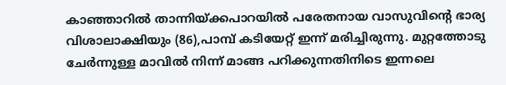കാഞ്ഞാറിൽ താന്നിയ്ക്കപാറയിൽ പരേതനായ വാസുവിന്റെ ഭാര്യ വിശാലാക്ഷിയും (86),പാമ്പ് കടിയേറ്റ് ഇന്ന് മരിച്ചിരുന്നു. മുറ്റത്തോടു ചേർന്നുള്ള മാവിൽ നിന്ന് മാങ്ങ പറിക്കുന്നതിനിടെ ഇന്നലെ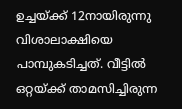ഉച്ചയ്ക്ക് 12നായിരുന്നു വിശാലാക്ഷിയെ പാമ്പുകടിച്ചത്. വീട്ടിൽ ഒറ്റയ്ക്ക് താമസിച്ചിരുന്ന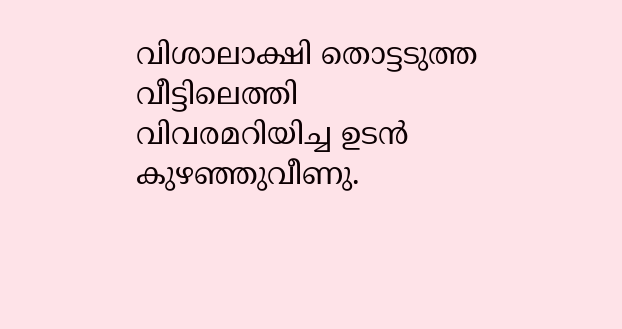വിശാലാക്ഷി തൊട്ടടുത്ത വീട്ടിലെത്തി വിവരമറിയിച്ച ഉടൻ കുഴഞ്ഞുവീണു.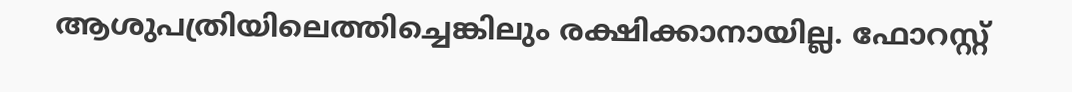ആശുപത്രിയിലെത്തിച്ചെങ്കിലും രക്ഷിക്കാനായില്ല. ഫോറസ്റ്റ്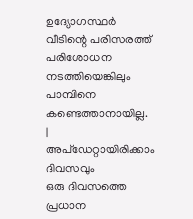ഉദ്യോഗസ്ഥർ വീടിന്റെ പരിസരത്ത് പരിശോധന നടത്തിയെങ്കിലും പാമ്പിനെ കണ്ടെത്താനായില്ല.
|
അപ്ഡേറ്റായിരിക്കാം ദിവസവും
ഒരു ദിവസത്തെ പ്രധാന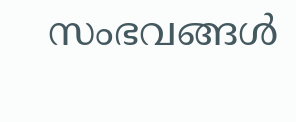സംഭവങ്ങൾ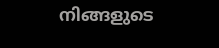നിങ്ങളുടെ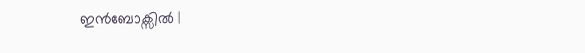ഇൻബോക്സിൽ |